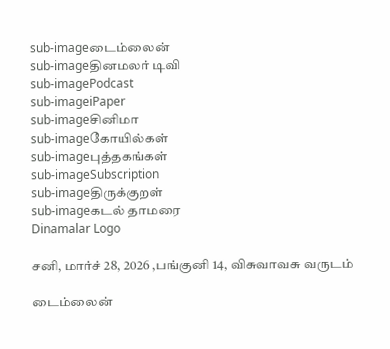sub-imageடைம்லைன்
sub-imageதினமலர் டிவி
sub-imagePodcast
sub-imageiPaper
sub-imageசினிமா
sub-imageகோயில்கள்
sub-imageபுத்தகங்கள்
sub-imageSubscription
sub-imageதிருக்குறள்
sub-imageகடல் தாமரை
Dinamalar Logo

சனி, மார்ச் 28, 2026 ,பங்குனி 14, விசுவாவசு வருடம்

டைம்லைன்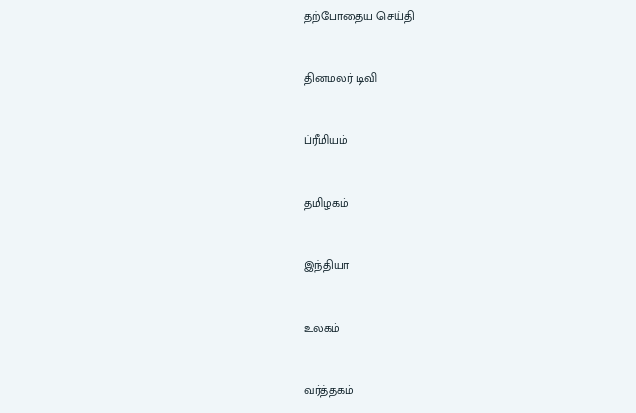தற்போதைய செய்தி


தினமலர் டிவி


ப்ரீமியம்


தமிழகம்


இந்தியா


உலகம்


வர்த்தகம்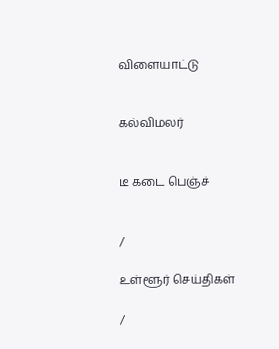விளையாட்டு


கல்விமலர்


டீ கடை பெஞ்ச்


/

உள்ளூர் செய்திகள்

/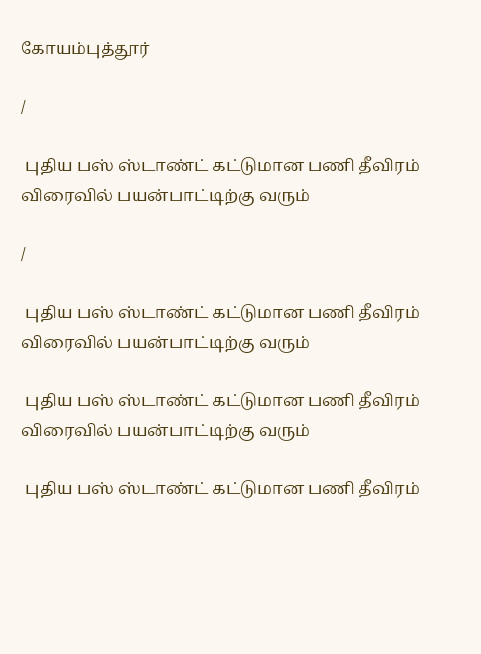கோயம்புத்தூர்

/

 புதிய பஸ் ஸ்டாண்ட் கட்டுமான பணி தீவிரம் விரைவில் பயன்பாட்டிற்கு வரும்

/

 புதிய பஸ் ஸ்டாண்ட் கட்டுமான பணி தீவிரம் விரைவில் பயன்பாட்டிற்கு வரும்

 புதிய பஸ் ஸ்டாண்ட் கட்டுமான பணி தீவிரம் விரைவில் பயன்பாட்டிற்கு வரும்

 புதிய பஸ் ஸ்டாண்ட் கட்டுமான பணி தீவிரம்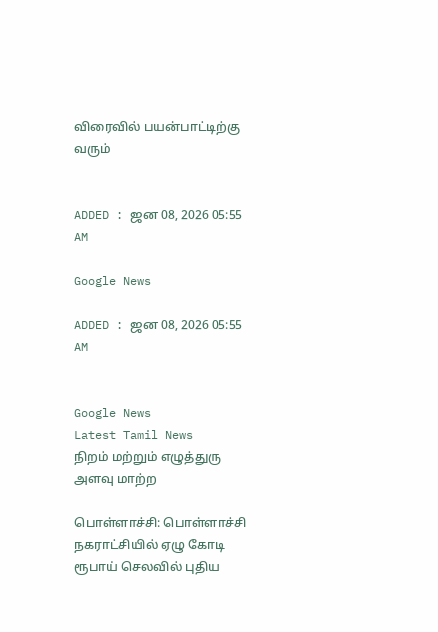விரைவில் பயன்பாட்டிற்கு வரும்


ADDED : ஜன 08, 2026 05:55 AM

Google News

ADDED : ஜன 08, 2026 05:55 AM


Google News
Latest Tamil News
நிறம் மற்றும் எழுத்துரு அளவு மாற்ற

பொள்ளாச்சி: பொள்ளாச்சி நகராட்சியில் ஏழு கோடி ரூபாய் செலவில் புதிய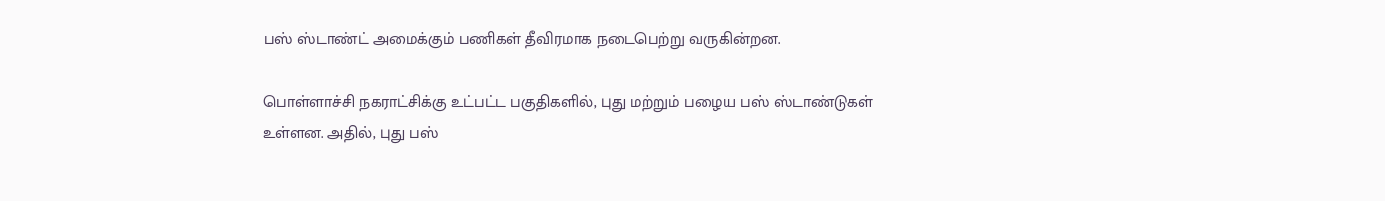பஸ் ஸ்டாண்ட் அமைக்கும் பணிகள் தீவிரமாக நடைபெற்று வருகின்றன.

பொள்ளாச்சி நகராட்சிக்கு உட்பட்ட பகுதிகளில், புது மற்றும் பழைய பஸ் ஸ்டாண்டுகள் உள்ளன. அதில், புது பஸ்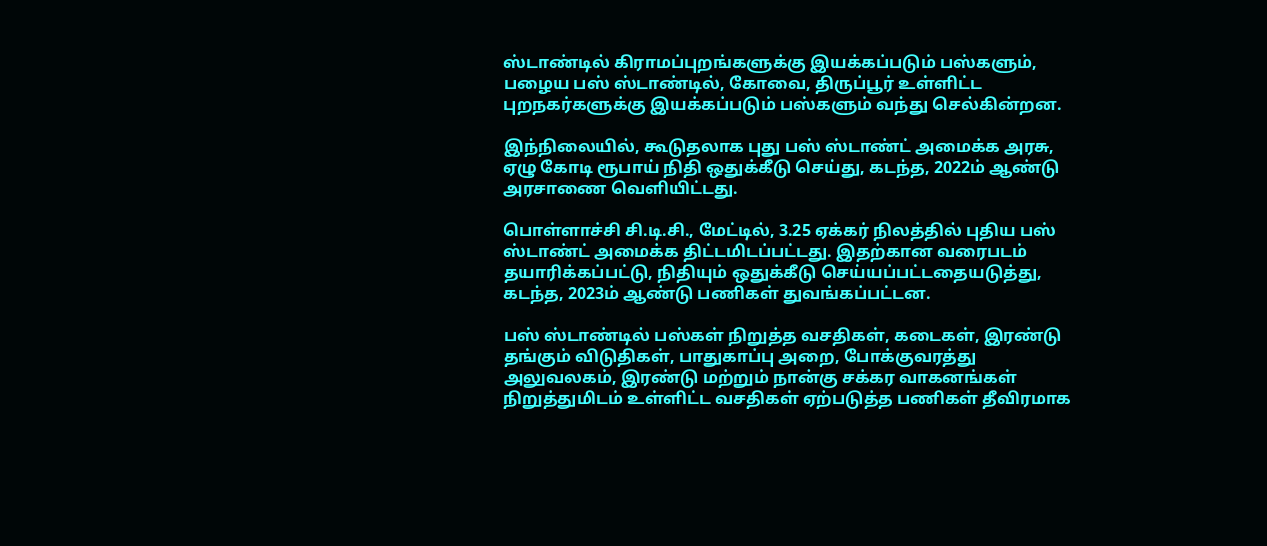ஸ்டாண்டில் கிராமப்புறங்களுக்கு இயக்கப்படும் பஸ்களும், பழைய பஸ் ஸ்டாண்டில், கோவை, திருப்பூர் உள்ளிட்ட புறநகர்களுக்கு இயக்கப்படும் பஸ்களும் வந்து செல்கின்றன.

இந்நிலையில், கூடுதலாக புது பஸ் ஸ்டாண்ட் அமைக்க அரசு, ஏழு கோடி ரூபாய் நிதி ஒதுக்கீடு செய்து, கடந்த, 2022ம் ஆண்டு அரசாணை வெளியிட்டது.

பொள்ளாச்சி சி.டி.சி., மேட்டில், 3.25 ஏக்கர் நிலத்தில் புதிய பஸ் ஸ்டாண்ட் அமைக்க திட்டமிடப்பட்டது. இதற்கான வரைபடம் தயாரிக்கப்பட்டு, நிதியும் ஒதுக்கீடு செய்யப்பட்டதையடுத்து, கடந்த, 2023ம் ஆண்டு பணிகள் துவங்கப்பட்டன.

பஸ் ஸ்டாண்டில் பஸ்கள் நிறுத்த வசதிகள், கடைகள், இரண்டு தங்கும் விடுதிகள், பாதுகாப்பு அறை, போக்குவரத்து அலுவலகம், இரண்டு மற்றும் நான்கு சக்கர வாகனங்கள் நிறுத்துமிடம் உள்ளிட்ட வசதிகள் ஏற்படுத்த பணிகள் தீவிரமாக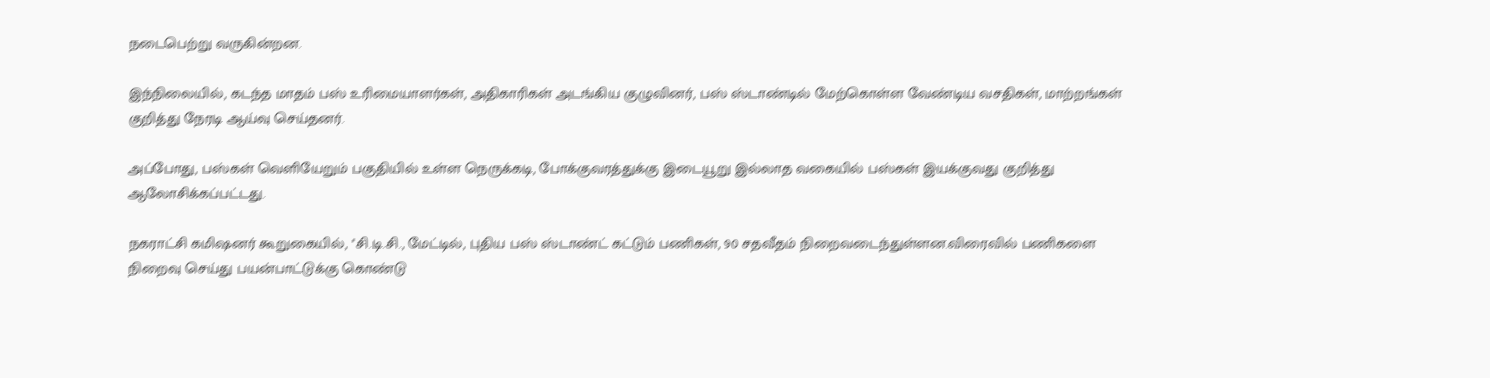நடைபெற்று வருகின்றன.

இந்நிலையில், கடந்த மாதம் பஸ் உரிமையாளர்கள், அதிகாரிகள் அடங்கிய குழுவினர், பஸ் ஸ்டாண்டில் மேற்கொள்ள வேண்டிய வசதிகள், மாற்றங்கள் குறித்து நேரடி ஆய்வு செய்தனர்.

அப்போது, பஸ்கள் வெளியேறும் பகுதியில் உள்ள நெருக்கடி, போக்குவரத்துக்கு இடையூறு இல்லாத வகையில் பஸ்கள் இயக்குவது குறித்து ஆலோசிக்கப்பட்டது.

நகராட்சி கமிஷனர் கூறுகையில், ''சி.டி.சி., மேட்டில், புதிய பஸ் ஸ்டாண்ட் கட்டும் பணிகள், 90 சதவீதம் நிறைவடைந்துள்ளன.விரைவில் பணிகளை நிறைவு செய்து பயன்பாட்டுக்கு கொண்டு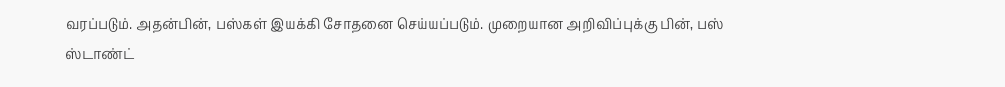வரப்படும். அதன்பின், பஸ்கள் இயக்கி சோதனை செய்யப்படும். முறையான அறிவிப்புக்கு பின், பஸ் ஸ்டாண்ட்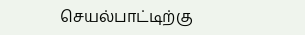செயல்பாட்டிற்கு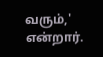வரும்,' என்றார்.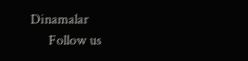Dinamalar
      Follow us